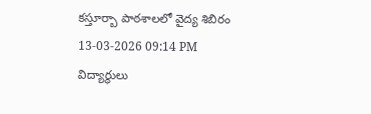కస్తూర్బా పాఠశాలలో వైద్య శిబిరం
13-03-2026 09:14 PM
విద్యార్థులు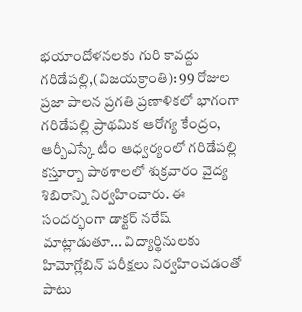భయాందోళనలకు గురి కావద్దు
గరిడేపల్లి,(విజయక్రాంతి): 99 రోజుల ప్రజా పాలన ప్రగతి ప్రణాళికలో భాగంగా గరిడేపల్లి ప్రాథమిక ఆరోగ్య కేంద్రం, ఆర్బీఎస్కే టీం ఆధ్వర్యంలో గరిడేపల్లి కస్తూర్బా పాఠశాలలో శుక్రవారం వైద్య శిబిరాన్ని నిర్వహించారు. ఈ సందర్భంగా డాక్టర్ నరేష్ మాట్లాడుతూ... విద్యార్థినులకు హిమోగ్లోబిన్ పరీక్షలు నిర్వహించడంతో పాటు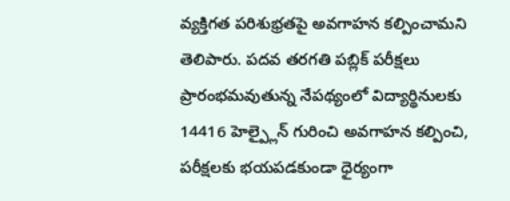వ్యక్తిగత పరిశుభ్రతపై అవగాహన కల్పించామని తెలిపారు. పదవ తరగతి పబ్లిక్ పరీక్షలు ప్రారంభమవుతున్న నేపథ్యంలో విద్యార్థినులకు 14416 హెల్ప్లైన్ గురించి అవగాహన కల్పించి, పరీక్షలకు భయపడకుండా ధైర్యంగా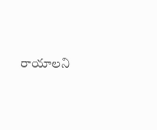రాయాలని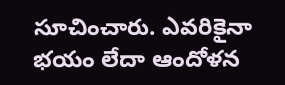సూచించారు. ఎవరికైనా భయం లేదా ఆందోళన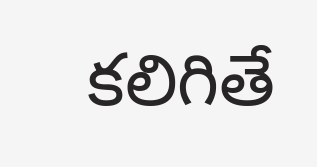కలిగితే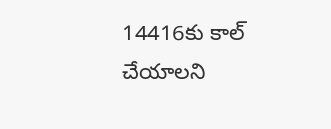14416కు కాల్ చేయాలని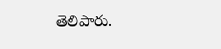తెలిపారు.